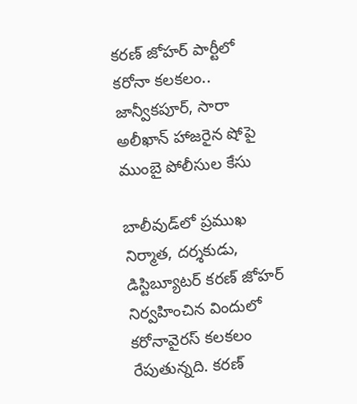కరణ్ జోహర్ పార్టీలో కరోనా కలకలం.. జాన్వీకపూర్, సారా అలీఖాన్ హాజరైన షోపై ముంబై పోలీసుల కేసు

బాలీవుడ్‌లో ప్రముఖ నిర్మాత, దర్శకుడు, డిస్టిబ్యూటర్ కరణ్ జోహర్ నిర్వహించిన విందులో కరోనావైరస్ కలకలం రేపుతున్నది. కరణ్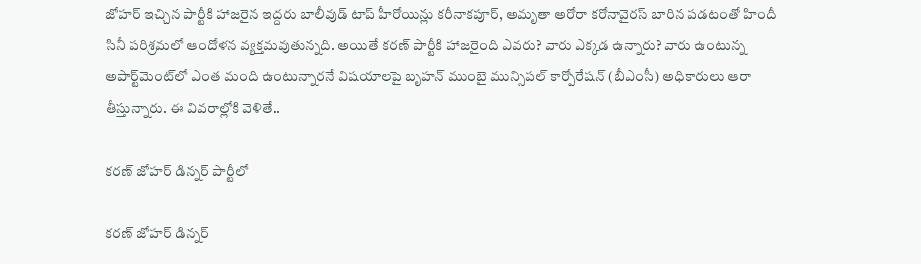జోహర్ ఇచ్చిన పార్టీకి హాజరైన ఇద్దరు బాలీవుడ్ టాప్ హీరోయిన్లు కరీనాకపూర్, అమృతా అరోరా కరోనావైరస్ బారిన పడటంతో హిందీ సినీ పరిశ్రమలో ఆందోళన వ్యక్తమవుతున్నది. అయితే కరణ్ పార్టీకి హాజరైంది ఎవరు? వారు ఎక్కడ ఉన్నారు? వారు ఉంటున్న అపార్ట్‌మెంట్‌లో ఎంత మంది ఉంటున్నారనే విషయాలపై బృహన్ ముంబై మున్సిపల్ కార్పోరేషన్ (బీఎంసీ) అధికారులు ఆరా తీస్తున్నారు. ఈ వివరాల్లోకి వెళితే..

కరణ్ జోహర్ డిన్నర్ పార్టీలో

కరణ్ జోహర్ డిన్నర్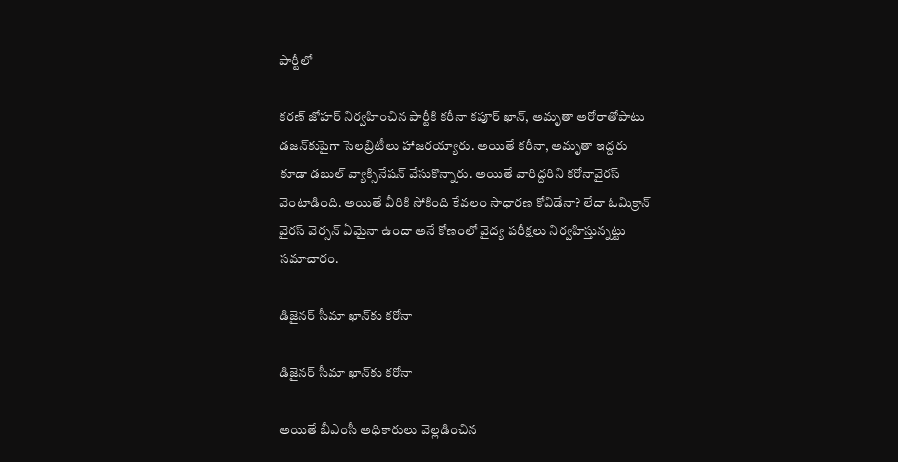పార్టీలో

కరణ్ జోహర్ నిర్వహించిన పార్టీకి కరీనా కపూర్ ఖాన్, అమృతా అరోరాతోపాటు డజన్‌కుపైగా సెలబ్రిటీలు హాజరయ్యారు. అయితే కరీనా, అమృతా ఇద్దరు కూడా డబుల్ వ్యాక్సినేషన్ వేసుకొన్నారు. అయితే వారిద్దరిని కరోనావైరస్ వెంటాడింది. అయితే వీరికి సోకింది కేవలం సాధారణ కోవిడేనా? లేదా ఓమిక్రాన్ వైరస్ వెర్సన్ ఏమైనా ఉందా అనే కోణంలో వైద్య పరీక్షలు నిర్వహిస్తున్నట్టు సమాచారం.

డిజైనర్‌ సీమా ఖాన్‌కు కరోనా

డిజైనర్‌ సీమా ఖాన్‌కు కరోనా

అయితే బీఎంసీ అధికారులు వెల్లడించిన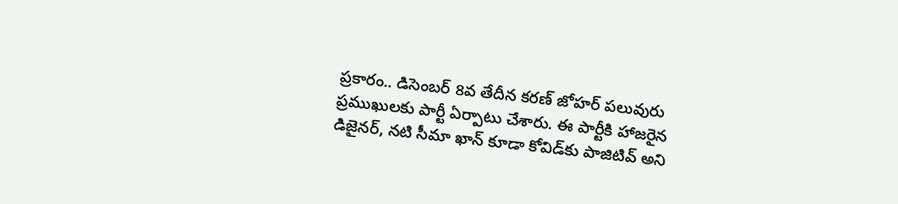ప్రకారం.. డిసెంబర్ 8వ తేదీన కరణ్ జోహర్ పలువురు ప్రముఖులకు పార్టీ ఏర్పాటు చేశారు. ఈ పార్టీకి హాజరైన డిజైనర్, నటి సీమా ఖాన్ కూడా కోవిడ్‌కు పాజిటివ్ అని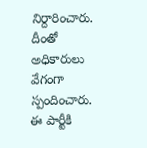నిర్దారించారు. దీంతో అధికారులు వేగంగా స్పందించారు. ఈ పార్టీకి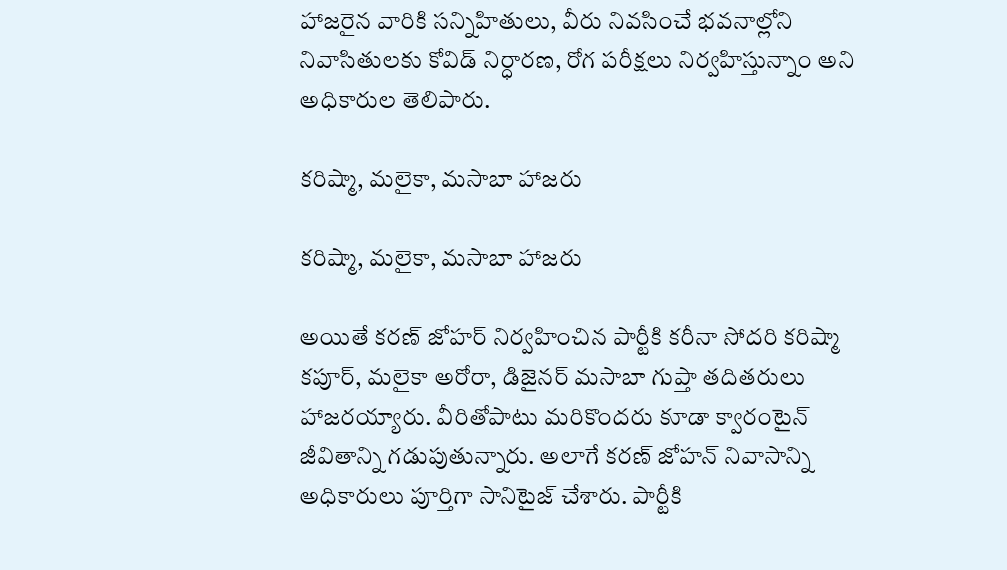హాజరైన వారికి సన్నిహితులు, వీరు నివసించే భవనాల్లోని నివాసితులకు కోవిడ్ నిర్ధారణ, రోగ పరీక్షలు నిర్వహిస్తున్నాం అని అధికారుల తెలిపారు.

కరిష్మా, మలైకా, మసాబా హాజరు

కరిష్మా, మలైకా, మసాబా హాజరు

అయితే కరణ్ జోహర్ నిర్వహించిన పార్టీకి కరీనా సోదరి కరిష్మా కపూర్, మలైకా అరోరా, డిజైనర్ మసాబా గుప్తా తదితరులు హాజరయ్యారు. వీరితోపాటు మరికొందరు కూడా క్వారంటైన్ జీవితాన్ని గడుపుతున్నారు. అలాగే కరణ్ జోహన్ నివాసాన్ని అధికారులు పూర్తిగా సానిటైజ్ చేశారు. పార్టీకి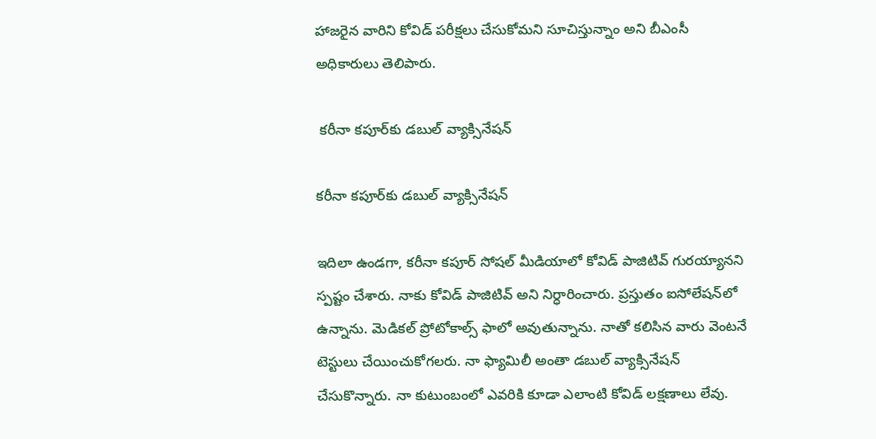హాజరైన వారిని కోవిడ్ పరీక్షలు చేసుకోమని సూచిస్తున్నాం అని బీఎంసీ అధికారులు తెలిపారు.

 కరీనా కపూర్‌కు డబుల్ వ్యాక్సినేషన్

కరీనా కపూర్‌కు డబుల్ వ్యాక్సినేషన్

ఇదిలా ఉండగా, కరీనా కపూర్ సోషల్ మీడియాలో కోవిడ్ పాజిటివ్ గురయ్యానని స్పష్టం చేశారు. నాకు కోవిడ్ పాజిటివ్ అని నిర్ధారించారు. ప్రస్తుతం ఐసోలేషన్‌లో ఉన్నాను. మెడికల్ ప్రోటోకాల్స్ ఫాలో అవుతున్నాను. నాతో కలిసిన వారు వెంటనే టెస్టులు చేయించుకోగలరు. నా ఫ్యామిలీ అంతా డబుల్ వ్యాక్సినేషన్ చేసుకొన్నారు. నా కుటుంబంలో ఎవరికి కూడా ఎలాంటి కోవిడ్ లక్షణాలు లేవు.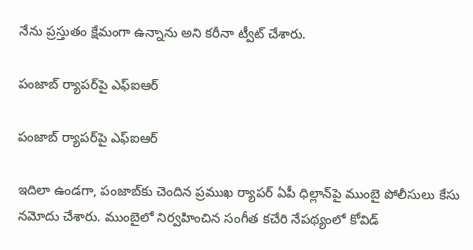నేను ప్రస్తుతం క్షేమంగా ఉన్నాను అని కరీనా ట్వీట్ చేశారు.

పంజాబ్ ర్యాపర్‌పై ఎఫ్ఐఆర్

పంజాబ్ ర్యాపర్‌పై ఎఫ్ఐఆర్

ఇదిలా ఉండగా, పంజాబ్‌కు చెందిన ప్రముఖ ర్యాపర్ ఏపీ ధిల్లాన్‌పై ముంబై పోలీసులు కేసు నమోదు చేశారు. ముంబైలో నిర్వహించిన సంగీత కచేరి నేపథ్యంలో కోవిడ్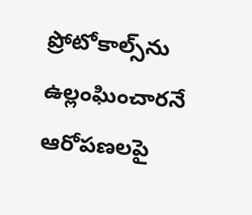ప్రోటోకాల్స్‌ను ఉల్లంఘించారనే ఆరోపణలపై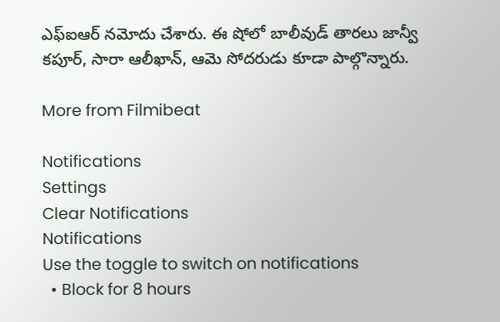ఎఫ్ఐఆర్ నమోదు చేశారు. ఈ షోలో బాలీవుడ్ తారలు జాన్వీ కపూర్, సారా ఆలీఖాన్, ఆమె సోదరుడు కూడా పాల్గొన్నారు.

More from Filmibeat

Notifications
Settings
Clear Notifications
Notifications
Use the toggle to switch on notifications
  • Block for 8 hours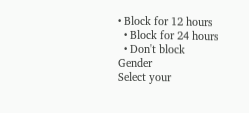• Block for 12 hours
  • Block for 24 hours
  • Don't block
Gender
Select your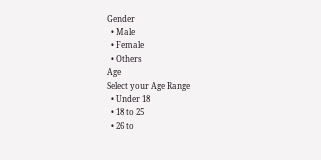Gender
  • Male
  • Female
  • Others
Age
Select your Age Range
  • Under 18
  • 18 to 25
  • 26 to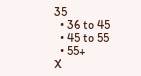35
  • 36 to 45
  • 45 to 55
  • 55+
X